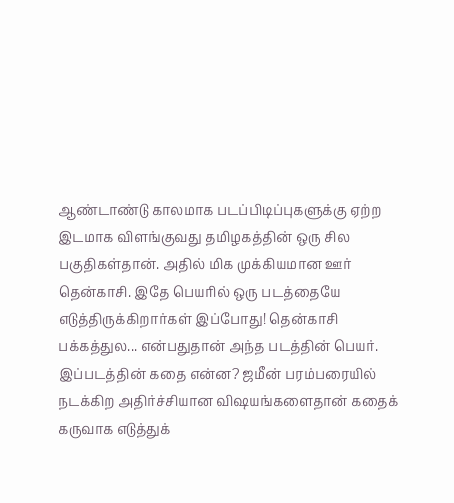ஆண்டாண்டு காலமாக படப்பிடிப்புகளுக்கு ஏற்ற இடமாக விளங்குவது தமிழகத்தின் ஒரு சில பகுதிகள்தான். அதில் மிக முக்கியமான ஊர் தென்காசி. இதே பெயரில் ஒரு படத்தையே எடுத்திருக்கிறார்கள் இப்போது! தென்காசி பக்கத்துல... என்பதுதான் அந்த படத்தின் பெயர்.
இப்படத்தின் கதை என்ன? ஜமீன் பரம்பரையில் நடக்கிற அதிர்ச்சியான விஷயங்களைதான் கதைக் கருவாக எடுத்துக்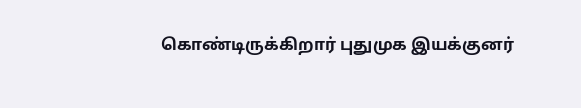கொண்டிருக்கிறார் புதுமுக இயக்குனர்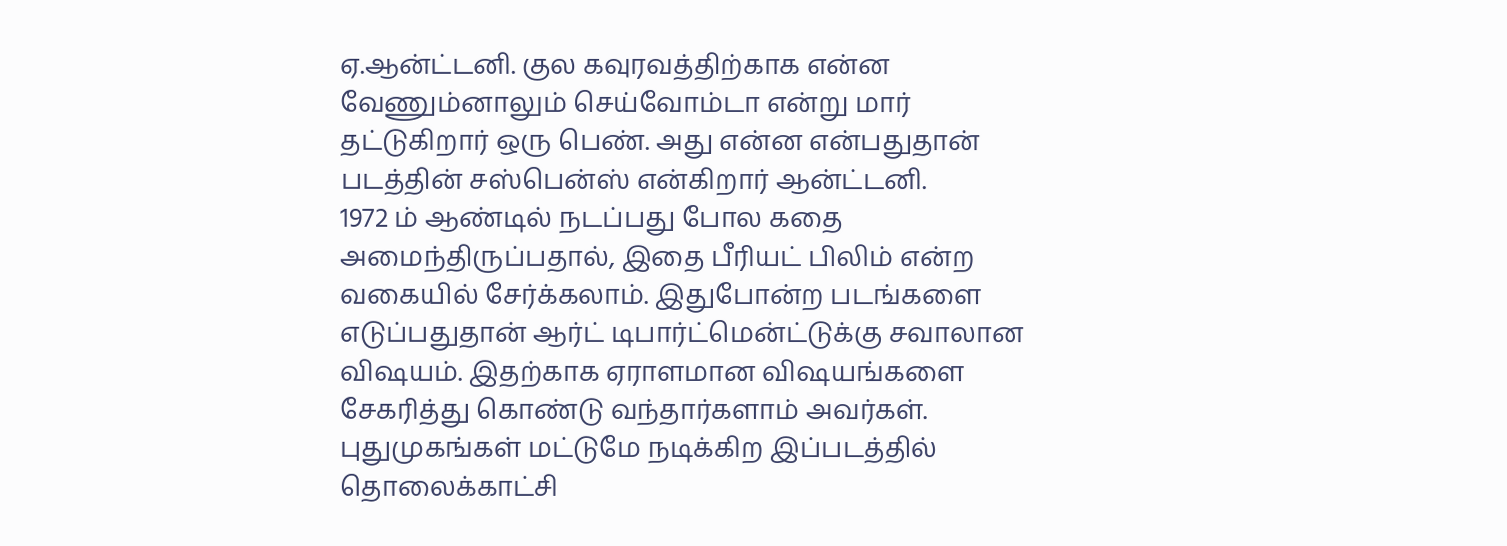ஏ.ஆன்ட்டனி. குல கவுரவத்திற்காக என்ன வேணும்னாலும் செய்வோம்டா என்று மார் தட்டுகிறார் ஒரு பெண். அது என்ன என்பதுதான் படத்தின் சஸ்பென்ஸ் என்கிறார் ஆன்ட்டனி.
1972 ம் ஆண்டில் நடப்பது போல கதை அமைந்திருப்பதால், இதை பீரியட் பிலிம் என்ற வகையில் சேர்க்கலாம். இதுபோன்ற படங்களை எடுப்பதுதான் ஆர்ட் டிபார்ட்மென்ட்டுக்கு சவாலான விஷயம். இதற்காக ஏராளமான விஷயங்களை சேகரித்து கொண்டு வந்தார்களாம் அவர்கள். புதுமுகங்கள் மட்டுமே நடிக்கிற இப்படத்தில் தொலைக்காட்சி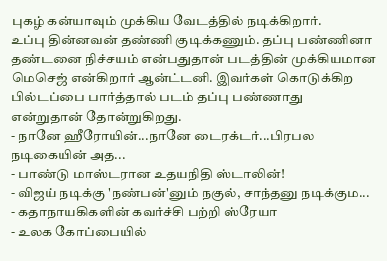புகழ் கன்யாவும் முக்கிய வேடத்தில் நடிக்கிறார்.
உப்பு தின்னவன் தண்ணி குடிக்கணும். தப்பு பண்ணினா தண்டனை நிச்சயம் என்பதுதான் படத்தின் முக்கியமான மெசெஜ் என்கிறார் ஆன்ட்டனி. இவர்கள் கொடுக்கிற பில்டப்பை பார்த்தால் படம் தப்பு பண்ணாது என்றுதான் தோன்றுகிறது.
- நானே ஹீரோயின்...நானே டைரக்டர்...பிரபல நடிகையின் அத...
- பாண்டு மாஸ்டரான உதயநிதி ஸ்டாலின்!
- விஜய் நடிக்கு 'நண்பன்'னும் நகுல், சாந்தனு நடிக்கும...
- கதாநாயகிகளின் கவர்ச்சி பற்றி ஸ்ரேயா
- உலக கோப்பையில்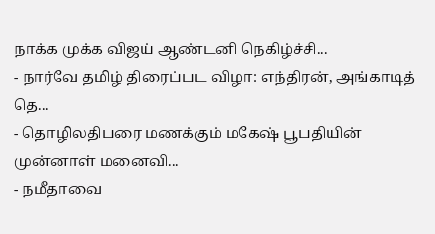நாக்க முக்க விஜய் ஆண்டனி நெகிழ்ச்சி...
- நார்வே தமிழ் திரைப்பட விழா: எந்திரன், அங்காடித் தெ...
- தொழிலதிபரை மணக்கும் மகேஷ் பூபதியின் முன்னாள் மனைவி...
- நமீதாவை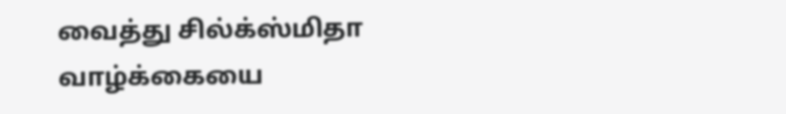வைத்து சில்க்ஸ்மிதா வாழ்க்கையை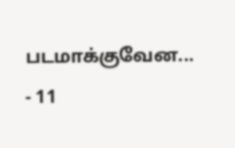படமாக்குவேன...
- 11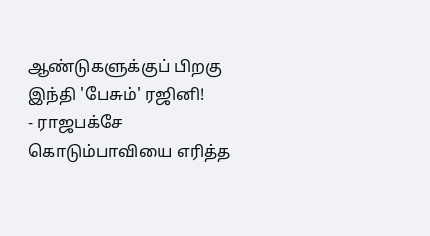ஆண்டுகளுக்குப் பிறகு இந்தி 'பேசும்' ரஜினி!
- ராஜபக்சே கொடும்பாவியை எரித்த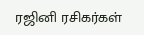ரஜினி ரசிகர்கள்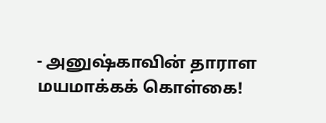- அனுஷ்காவின் தாராள மயமாக்கக் கொள்கை!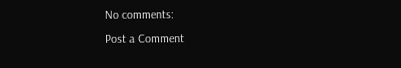No comments:
Post a Comment